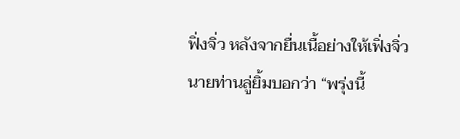ฟิ่งจิ่ว หลังจากยื่นเนื้อย่างให้เฟิ่งจิ่ว นายท่านลู่ยิ้มบอกว่า “พรุ่งนี้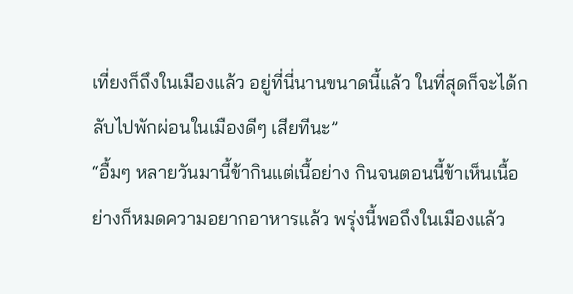เที่ยงก็ถึงในเมืองแล้ว อยู่ที่นี่นานขนาดนี้แล้ว ในที่สุดก็จะได้กลับไปพักผ่อนในเมืองดีๆ เสียทีนะ”
“อื้มๆ หลายวันมานี้ข้ากินแต่เนื้อย่าง กินจนตอนนี้ข้าเห็นเนื้อย่างก็หมดความอยากอาหารแล้ว พรุ่งนี้พอถึงในเมืองแล้ว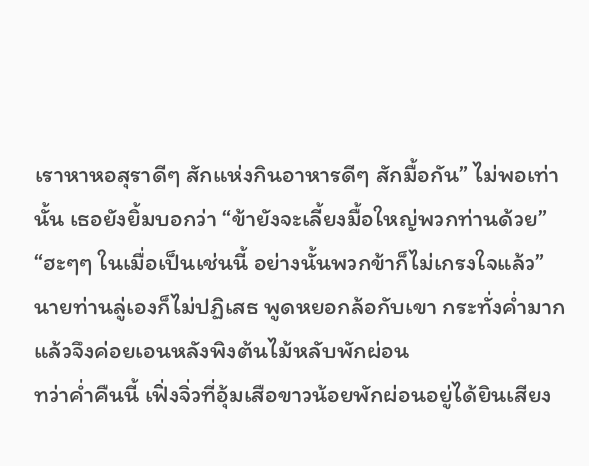เราหาหอสุราดีๆ สักแห่งกินอาหารดีๆ สักมื้อกัน” ไม่พอเท่านั้น เธอยังยิ้มบอกว่า “ข้ายังจะเลี้ยงมื้อใหญ่พวกท่านด้วย”
“ฮะๆๆ ในเมื่อเป็นเช่นนี้ อย่างนั้นพวกข้าก็ไม่เกรงใจแล้ว” นายท่านลู่เองก็ไม่ปฏิเสธ พูดหยอกล้อกับเขา กระทั่งค่ำมากแล้วจึงค่อยเอนหลังพิงต้นไม้หลับพักผ่อน
ทว่าค่ำคืนนี้ เฟิ่งจิ่วที่อุ้มเสือขาวน้อยพักผ่อนอยู่ได้ยินเสียง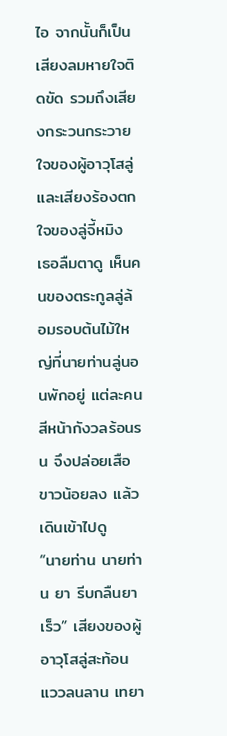ไอ จากนั้นก็เป็นเสียงลมหายใจติดขัด รวมถึงเสียงกระวนกระวายใจของผู้อาวุโสลู่ และเสียงร้องตกใจของลู่จี้หมิง
เธอลืมตาดู เห็นคนของตระกูลลู่ล้อมรอบต้นไม้ใหญ่ที่นายท่านลู่นอนพักอยู่ แต่ละคนสีหน้ากังวลร้อนรน จึงปล่อยเสือขาวน้อยลง แล้วเดินเข้าไปดู
“นายท่าน นายท่าน ยา รีบกลืนยาเร็ว” เสียงของผู้อาวุโสลู่สะท้อนแววลนลาน เทยา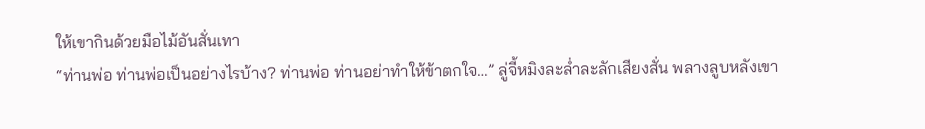ให้เขากินด้วยมือไม้อันสั่นเทา
“ท่านพ่อ ท่านพ่อเป็นอย่างไรบ้าง? ท่านพ่อ ท่านอย่าทำให้ข้าตกใจ…” ลู่จี้หมิงละล่ำละลักเสียงสั่น พลางลูบหลังเขา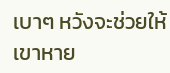เบาๆ หวังจะช่วยให้เขาหาย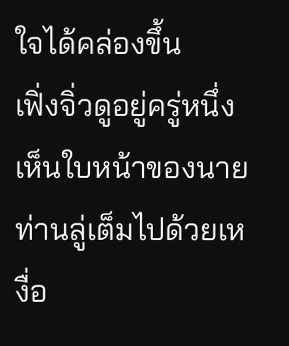ใจได้คล่องขึ้น
เฟิ่งจิ่วดูอยู่ครู่หนึ่ง เห็นใบหน้าของนายท่านลู่เต็มไปด้วยเหงื่อ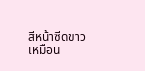สีหน้าซีดขาวเหมือน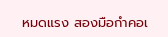หมดแรง สองมือกำคอเ